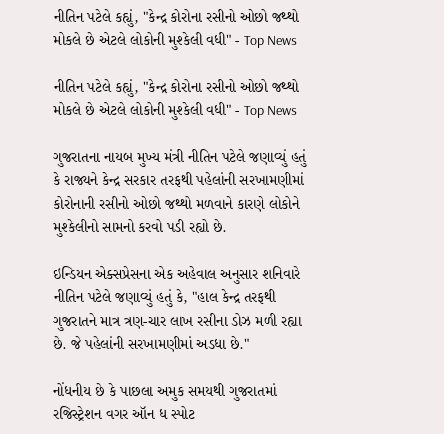નીતિન પટેલે કહ્યું, "કેન્દ્ર કોરોના રસીનો ઓછો જથ્થો મોકલે છે એટલે લોકોની મુશ્કેલી વધી" - Top News

નીતિન પટેલે કહ્યું, "કેન્દ્ર કોરોના રસીનો ઓછો જથ્થો મોકલે છે એટલે લોકોની મુશ્કેલી વધી" - Top News

ગુજરાતના નાયબ મુખ્ય મંત્રી નીતિન પટેલે જણાવ્યું હતું કે રાજ્યને કેન્દ્ર સરકાર તરફથી પહેલાંની સરખામણીમાં કોરોનાની રસીનો ઓછો જથ્થો મળવાને કારણે લોકોને મુશ્કેલીનો સામનો કરવો પડી રહ્યો છે.

ઇન્ડિયન એક્સપ્રેસના એક અહેવાલ અનુસાર શનિવારે નીતિન પટેલે જણાવ્યું હતું કે, "હાલ કેન્દ્ર તરફથી ગુજરાતને માત્ર ત્રણ-ચાર લાખ રસીના ડોઝ મળી રહ્યા છે. જે પહેલાંની સરખામણીમાં અડધા છે."

નોંધનીય છે કે પાછલા અમુક સમયથી ગુજરાતમાં રજિસ્ટ્રેશન વગર ઑન ધ સ્પોટ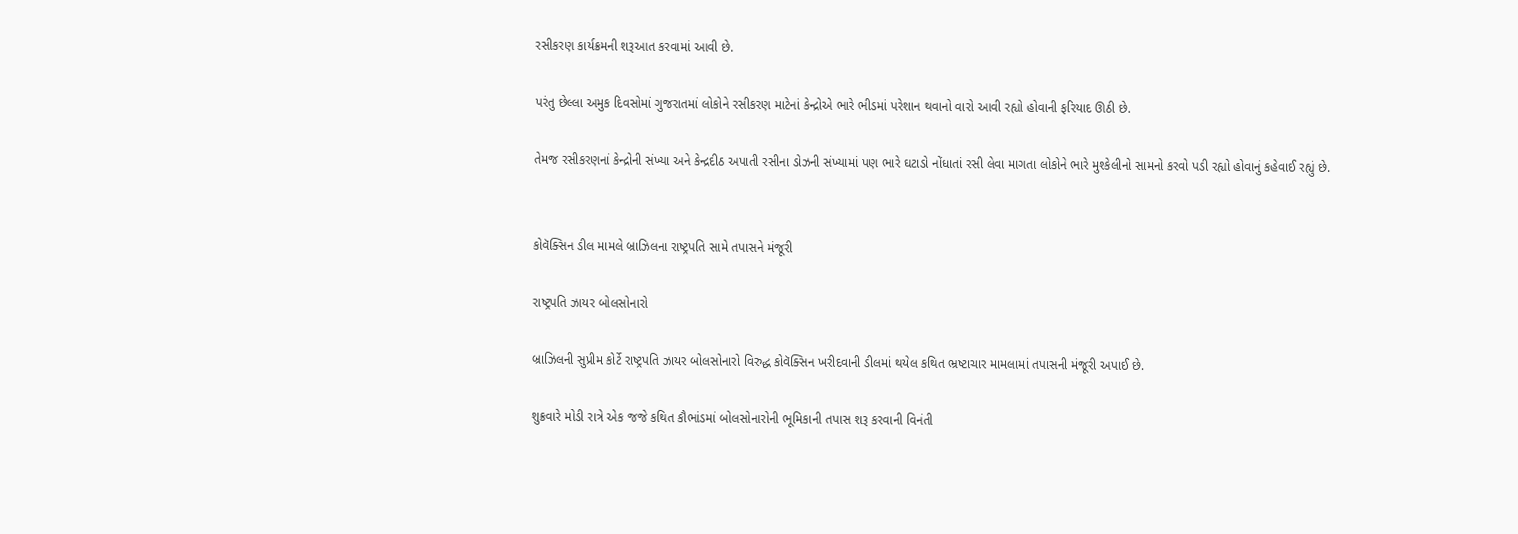રસીકરણ કાર્યક્રમની શરૂઆત કરવામાં આવી છે.

પરંતુ છેલ્લા અમુક દિવસોમાં ગુજરાતમાં લોકોને રસીકરણ માટેનાં કેન્દ્રોએ ભારે ભીડમાં પરેશાન થવાનો વારો આવી રહ્યો હોવાની ફરિયાદ ઊઠી છે.

તેમજ રસીકરણનાં કેન્દ્રોની સંખ્યા અને કેન્દ્રદીઠ અપાતી રસીના ડોઝની સંખ્યામાં પણ ભારે ઘટાડો નોંધાતાં રસી લેવા માગતા લોકોને ભારે મુશ્કેલીનો સામનો કરવો પડી રહ્યો હોવાનું કહેવાઈ રહ્યું છે.


કોવૅક્સિન ડીલ મામલે બ્રાઝિલના રાષ્ટ્રપતિ સામે તપાસને મંજૂરી

રાષ્ટ્રપતિ ઝાયર બોલસોનારો

બ્રાઝિલની સુપ્રીમ કોર્ટે રાષ્ટ્રપતિ ઝાયર બોલસોનારો વિરુદ્ધ કોવૅક્સિન ખરીદવાની ડીલમાં થયેલ કથિત ભ્રષ્ટાચાર મામલામાં તપાસની મંજૂરી અપાઈ છે.

શુક્રવારે મોડી રાત્રે એક જજે કથિત કૌભાંડમાં બોલસોનારોની ભૂમિકાની તપાસ શરૂ કરવાની વિનંતી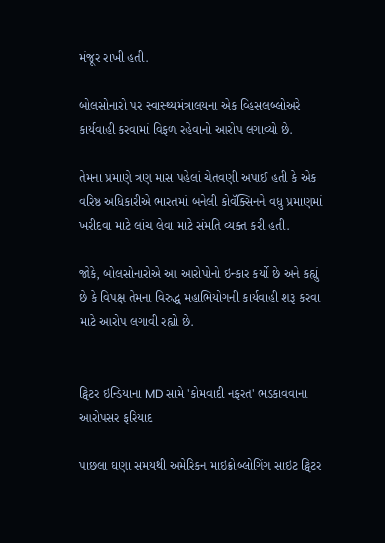મંજૂર રાખી હતી.

બોલસોનારો પર સ્વાસ્થ્યમંત્રાલયના એક વ્હિસલબ્લોઅરે કાર્યવાહી કરવામાં વિફળ રહેવાનો આરોપ લગાવ્યો છે.

તેમના પ્રમાણે ત્રણ માસ પહેલાં ચેતવણી અપાઈ હતી કે એક વરિષ્ઠ અધિકારીએ ભારતમાં બનેલી કોવૅક્સિનને વધુ પ્રમાણમાં ખરીદવા માટે લાંચ લેવા માટે સંમતિ વ્યક્ત કરી હતી.

જોકે, બોલસોનારોએ આ આરોપોનો ઇન્કાર કર્યો છે અને કહ્યું છે કે વિપક્ષ તેમના વિરુદ્ધ મહાભિયોગની કાર્યવાહી શરૂ કરવા માટે આરોપ લગાવી રહ્યો છે.


ટ્વિટર ઇન્ડિયાના MD સામે 'કોમવાદી નફરત' ભડકાવવાના આરોપસર ફરિયાદ

પાછલા ઘણા સમયથી અમેરિકન માઇક્રોબ્લોગિંગ સાઇટ ટ્વિટર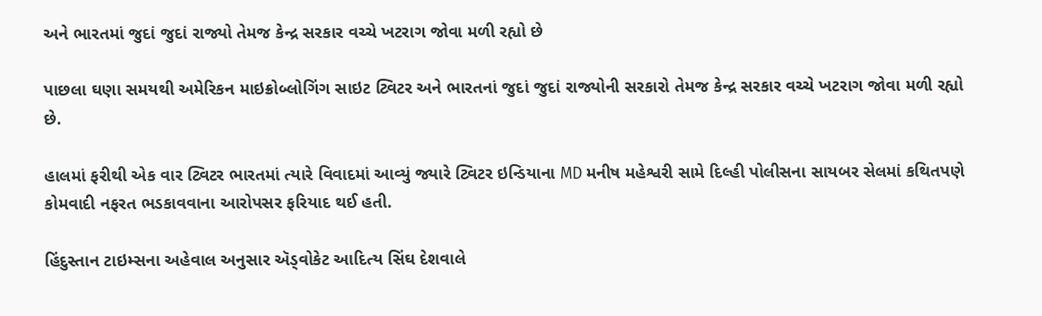અને ભારતમાં જુદાં જુદાં રાજ્યો તેમજ કેન્દ્ર સરકાર વચ્ચે ખટરાગ જોવા મળી રહ્યો છે

પાછલા ઘણા સમયથી અમેરિકન માઇક્રોબ્લોગિંગ સાઇટ ટ્વિટર અને ભારતનાં જુદાં જુદાં રાજ્યોની સરકારો તેમજ કેન્દ્ર સરકાર વચ્ચે ખટરાગ જોવા મળી રહ્યો છે.

હાલમાં ફરીથી એક વાર ટ્વિટર ભારતમાં ત્યારે વિવાદમાં આવ્યું જ્યારે ટ્વિટર ઇન્ડિયાના MD મનીષ મહેશ્વરી સામે દિલ્હી પોલીસના સાયબર સેલમાં કથિતપણે કોમવાદી નફરત ભડકાવવાના આરોપસર ફરિયાદ થઈ હતી.

હિંદુસ્તાન ટાઇમ્સના અહેવાલ અનુસાર ઍડ્વોકેટ આદિત્ય સિંઘ દેશવાલે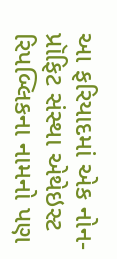આ ફરિયાદમાં એક નોન-પ્રૉફિટ સંસ્થા એથેઇસ્ટ રિપબ્લિકના નામનો પણ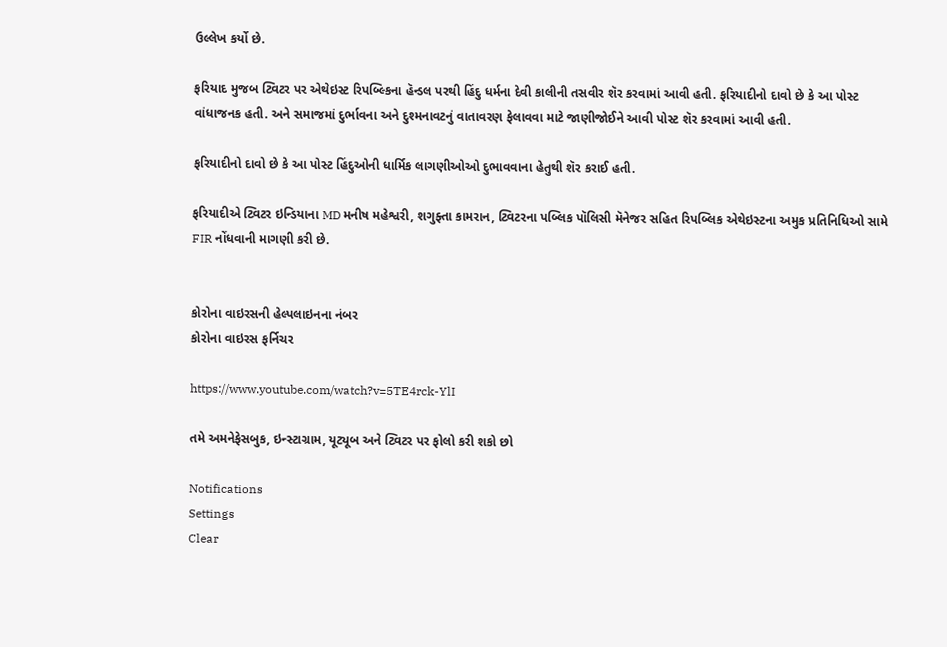ઉલ્લેખ કર્યો છે.

ફરિયાદ મુજબ ટ્વિટર પર એથેઇસ્ટ રિપબ્લ્કિના હૅન્ડલ પરથી હિંદુ ધર્મના દેવી કાલીની તસવીર શૅર કરવામાં આવી હતી. ફરિયાદીનો દાવો છે કે આ પોસ્ટ વાંધાજનક હતી. અને સમાજમાં દુર્ભાવના અને દુશ્મનાવટનું વાતાવરણ ફેલાવવા માટે જાણીજોઈને આવી પોસ્ટ શૅર કરવામાં આવી હતી.

ફરિયાદીનો દાવો છે કે આ પોસ્ટ હિંદુઓની ધાર્મિક લાગણીઓઓ દુભાવવાના હેતુથી શૅર કરાઈ હતી.

ફરિયાદીએ ટ્વિટર ઇન્ડિયાના MD મનીષ મહેશ્વરી, શગુફ્તા કામરાન, ટ્વિટરના પબ્લિક પૉલિસી મૅનેજર સહિત રિપબ્લિક એથેઇસ્ટના અમુક પ્રતિનિધિઓ સામે FIR નોંધવાની માગણી કરી છે.


કોરોના વાઇરસની હેલ્પલાઇનના નંબર
કોરોના વાઇરસ ફર્નિચર

https://www.youtube.com/watch?v=5TE4rck-YlI

તમે અમનેફેસબુક, ઇન્સ્ટાગ્રામ, યૂટ્યૂબ અને ટ્વિટર પર ફોલો કરી શકો છો

Notifications
Settings
Clear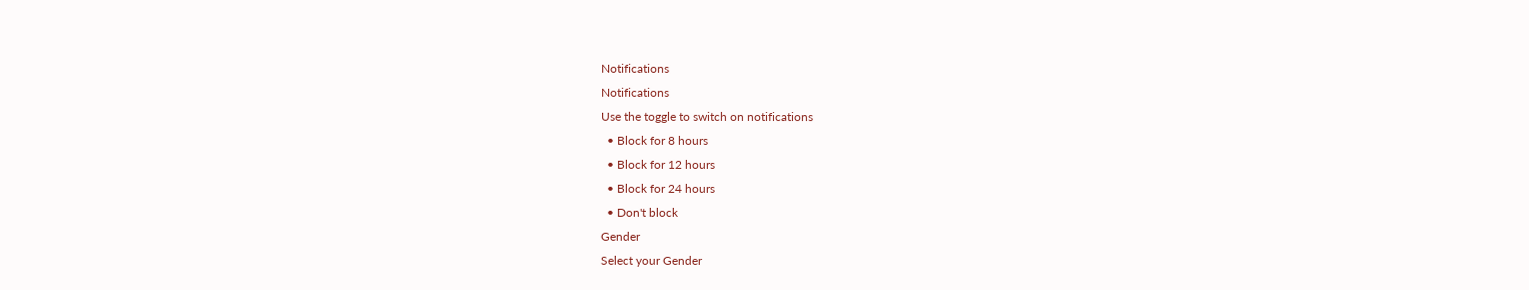Notifications
Notifications
Use the toggle to switch on notifications
  • Block for 8 hours
  • Block for 12 hours
  • Block for 24 hours
  • Don't block
Gender
Select your Gender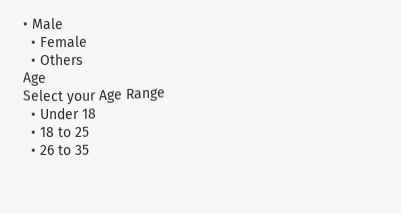• Male
  • Female
  • Others
Age
Select your Age Range
  • Under 18
  • 18 to 25
  • 26 to 35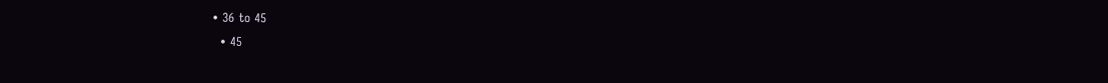• 36 to 45
  • 45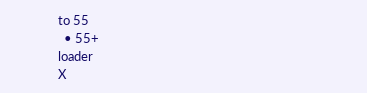to 55
  • 55+
loader
X